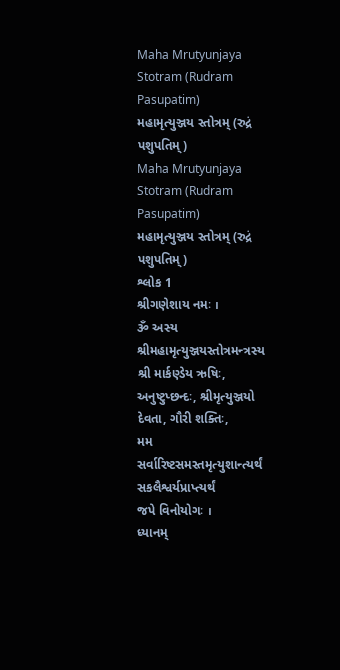Maha Mrutyunjaya Stotram (Rudram Pasupatim)
મહામૃત્યુઞ્જય સ્તોત્રમ્ (રુદ્રં પશુપતિમ્)
Maha Mrutyunjaya Stotram (Rudram Pasupatim)
મહામૃત્યુઞ્જય સ્તોત્રમ્ (રુદ્રં પશુપતિમ્)
શ્લોક 1
શ્રીગણેશાય નમઃ ।
ૐ અસ્ય શ્રીમહામૃત્યુઞ્જયસ્તોત્રમન્ત્રસ્ય શ્રી માર્કણ્ડેય ઋષિઃ,
અનુષ્ટુપ્છન્દઃ, શ્રીમૃત્યુઞ્જયો દેવતા, ગૌરી શક્તિઃ,
મમ સર્વારિષ્ટસમસ્તમૃત્યુશાન્ત્યર્થં સકલૈશ્વર્યપ્રાપ્ત્યર્થં
જપે વિનોયોગઃ ।
ધ્યાનમ્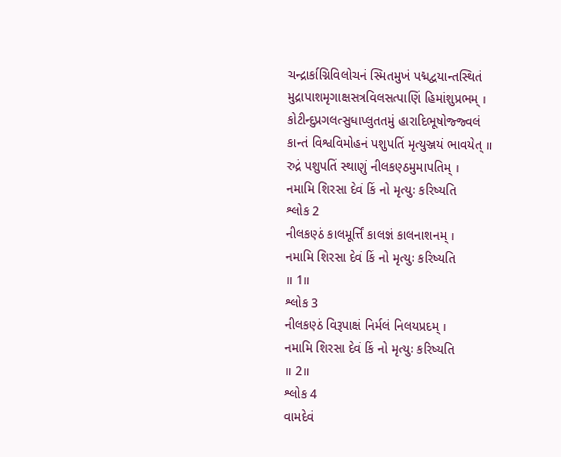ચન્દ્રાર્કાગ્નિવિલોચનં સ્મિતમુખં પદ્મદ્વયાન્તસ્થિતં
મુદ્રાપાશમૃગાક્ષસત્રવિલસત્પાણિં હિમાંશુપ્રભમ્ ।
કોટીન્દુપ્રગલત્સુધાપ્લુતતમું હારાદિભૂષોજ્જ્વલં
કાન્તં વિશ્વવિમોહનં પશુપતિં મૃત્યુઞ્જયં ભાવયેત્ ॥
રુદ્રં પશુપતિં સ્થાણું નીલકણ્ઠમુમાપતિમ્ ।
નમામિ શિરસા દેવં કિં નો મૃત્યુઃ કરિષ્યતિ
શ્લોક 2
નીલકણ્ઠં કાલમૂર્ત્તિં કાલજ્ઞં કાલનાશનમ્ ।
નમામિ શિરસા દેવં કિં નો મૃત્યુઃ કરિષ્યતિ
॥ 1॥
શ્લોક 3
નીલકણ્ઠં વિરૂપાક્ષં નિર્મલં નિલયપ્રદમ્ ।
નમામિ શિરસા દેવં કિં નો મૃત્યુઃ કરિષ્યતિ
॥ 2॥
શ્લોક 4
વામદેવં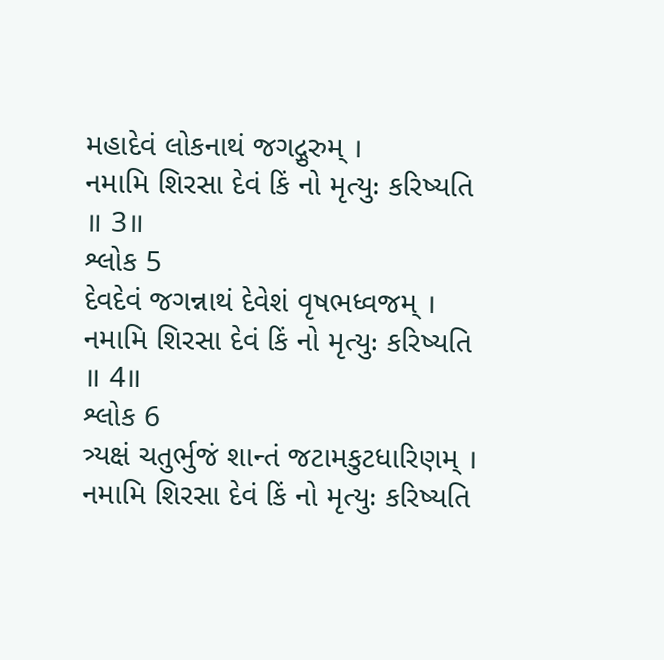મહાદેવં લોકનાથં જગદ્ગુરુમ્ ।
નમામિ શિરસા દેવં કિં નો મૃત્યુઃ કરિષ્યતિ
॥ 3॥
શ્લોક 5
દેવદેવં જગન્નાથં દેવેશં વૃષભધ્વજમ્ ।
નમામિ શિરસા દેવં કિં નો મૃત્યુઃ કરિષ્યતિ
॥ 4॥
શ્લોક 6
ત્ર્યક્ષં ચતુર્ભુજં શાન્તં જટામકુટધારિણમ્ ।
નમામિ શિરસા દેવં કિં નો મૃત્યુઃ કરિષ્યતિ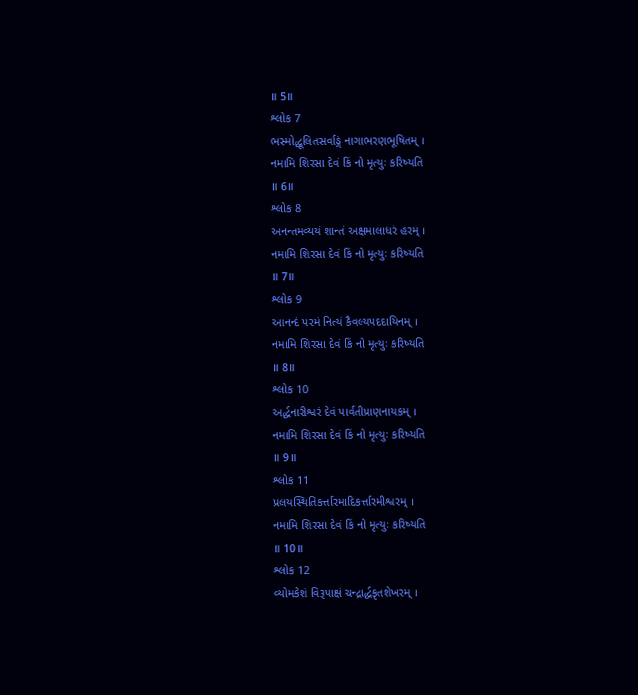॥ 5॥
શ્લોક 7
ભસ્મોદ્ધૂલિતસર્વાઙ્ગં નાગાભરણભૂષિતમ્ ।
નમામિ શિરસા દેવં કિં નો મૃત્યુઃ કરિષ્યતિ
॥ 6॥
શ્લોક 8
અનન્તમવ્યયં શાન્તં અક્ષમાલાધરં હરમ્ ।
નમામિ શિરસા દેવં કિં નો મૃત્યુઃ કરિષ્યતિ
॥ 7॥
શ્લોક 9
આનન્દં પરમં નિત્યં કૈવલ્યપદદાયિનમ્ ।
નમામિ શિરસા દેવં કિં નો મૃત્યુઃ કરિષ્યતિ
॥ 8॥
શ્લોક 10
અર્દ્ધનારીશ્વરં દેવં પાર્વતીપ્રાણનાયકમ્ ।
નમામિ શિરસા દેવં કિં નો મૃત્યુઃ કરિષ્યતિ
॥ 9॥
શ્લોક 11
પ્રલયસ્થિતિકર્ત્તારમાદિકર્ત્તારમીશ્વરમ્ ।
નમામિ શિરસા દેવં કિં નો મૃત્યુઃ કરિષ્યતિ
॥ 10॥
શ્લોક 12
વ્યોમકેશં વિરૂપાક્ષં ચન્દ્રાર્દ્ધકૃતશેખરમ્ ।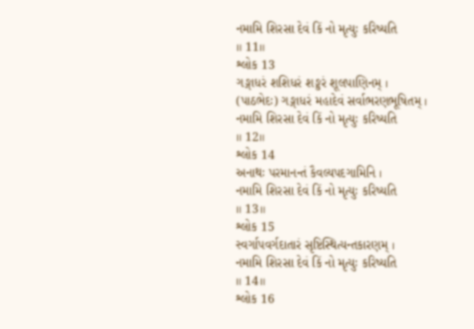નમામિ શિરસા દેવં કિં નો મૃત્યુઃ કરિષ્યતિ
॥ 11॥
શ્લોક 13
ગઙ્ગાધરં શશિધરં શઙ્કરં શૂલપાણિનમ્ ।
(પાઠભેદઃ) ગઙ્ગાધરં મહાદેવં સર્વાભરણભૂષિતમ્ ।
નમામિ શિરસા દેવં કિં નો મૃત્યુઃ કરિષ્યતિ
॥ 12॥
શ્લોક 14
અનાથઃ પરમાનન્તં કૈવલ્યપદગામિનિ ।
નમામિ શિરસા દેવં કિં નો મૃત્યુઃ કરિષ્યતિ
॥ 13॥
શ્લોક 15
સ્વર્ગાપવર્ગદાતારં સૃષ્ટિસ્થિત્યન્તકારણમ્ ।
નમામિ શિરસા દેવં કિં નો મૃત્યુઃ કરિષ્યતિ
॥ 14॥
શ્લોક 16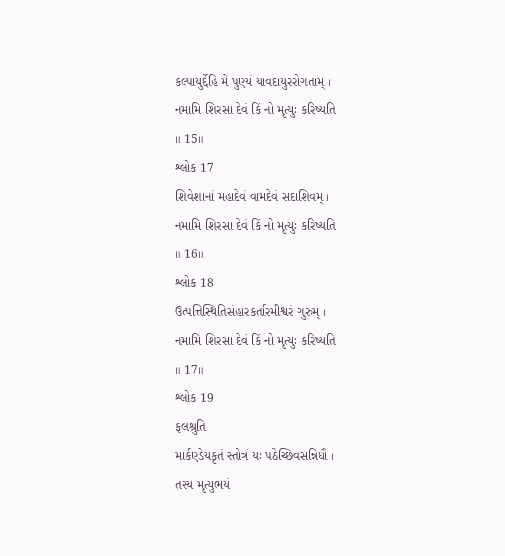કલ્પાયુર્દ્દેહિ મે પુણ્યં યાવદાયુરરોગતામ્ ।
નમામિ શિરસા દેવં કિં નો મૃત્યુઃ કરિષ્યતિ
॥ 15॥
શ્લોક 17
શિવેશાનાં મહાદેવં વામદેવં સદાશિવમ્ ।
નમામિ શિરસા દેવં કિં નો મૃત્યુઃ કરિષ્યતિ
॥ 16॥
શ્લોક 18
ઉત્પત્તિસ્થિતિસંહારકર્તારમીશ્વરં ગુરુમ્ ।
નમામિ શિરસા દેવં કિં નો મૃત્યુઃ કરિષ્યતિ
॥ 17॥
શ્લોક 19
ફલશ્રુતિ
માર્કણ્ડેયકૃતં સ્તોત્રં યઃ પઠેચ્છિવસન્નિધૌ ।
તસ્ય મૃત્યુભયં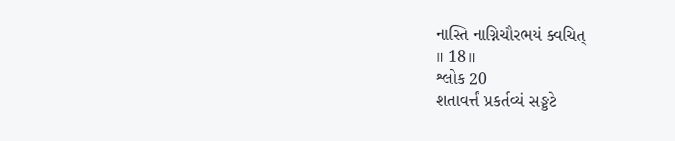નાસ્તિ નાગ્નિચૌરભયં ક્વચિત્
॥ 18॥
શ્લોક 20
શતાવર્ત્તં પ્રકર્તવ્યં સઙ્કટે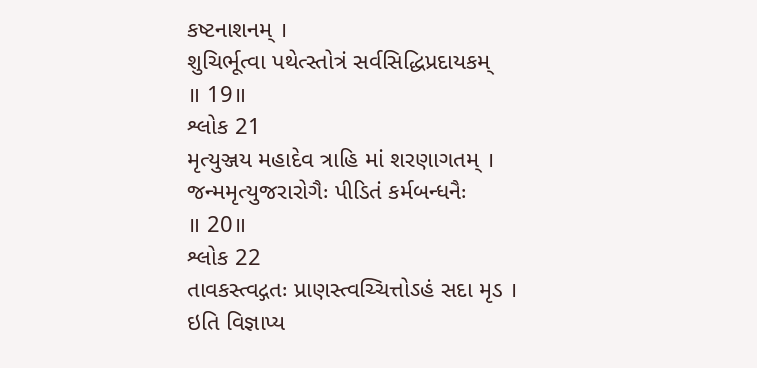કષ્ટનાશનમ્ ।
શુચિર્ભૂત્વા પથેત્સ્તોત્રં સર્વસિદ્ધિપ્રદાયકમ્
॥ 19॥
શ્લોક 21
મૃત્યુઞ્જય મહાદેવ ત્રાહિ માં શરણાગતમ્ ।
જન્મમૃત્યુજરારોગૈઃ પીડિતં કર્મબન્ધનૈઃ
॥ 20॥
શ્લોક 22
તાવકસ્ત્વદ્ગતઃ પ્રાણસ્ત્વચ્ચિત્તોઽહં સદા મૃડ ।
ઇતિ વિજ્ઞાપ્ય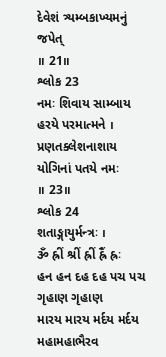દેવેશં ત્ર્યમ્બકાખ્યમનું જપેત્
॥ 21॥
શ્લોક 23
નમઃ શિવાય સામ્બાય હરયે પરમાત્મને ।
પ્રણતક્લેશનાશાય યોગિનાં પતયે નમઃ
॥ 23॥
શ્લોક 24
શતાઙ્ગાયુર્મન્ત્રઃ ।
ૐ હ્રીં શ્રીં હ્રીં હ્રૈં હ્રઃ
હન હન દહ દહ પચ પચ ગૃહાણ ગૃહાણ
મારય મારય મર્દય મર્દય મહામહાભૈરવ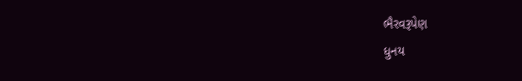ભૈરવરૂપેણ
ધુનય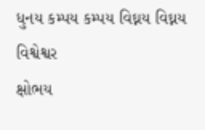ધુનય કમ્પય કમ્પય વિઘ્નય વિઘ્નય વિશ્વેશ્વર
ક્ષોભય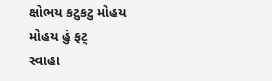ક્ષોભય કટુકટુ મોહય મોહય હું ફટ્
સ્વાહા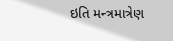ઇતિ મન્ત્રમાત્રેણ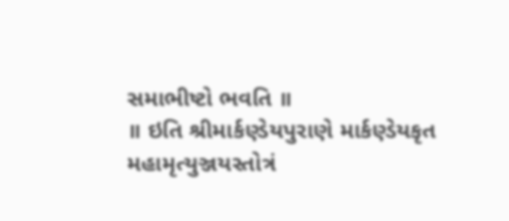સમાભીષ્ટો ભવતિ ॥
॥ ઇતિ શ્રીમાર્કણ્ડેયપુરાણે માર્કણ્ડેયકૃત મહામૃત્યુઞ્જયસ્તોત્રં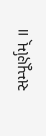સમ્પૂર્ણમ્ ॥